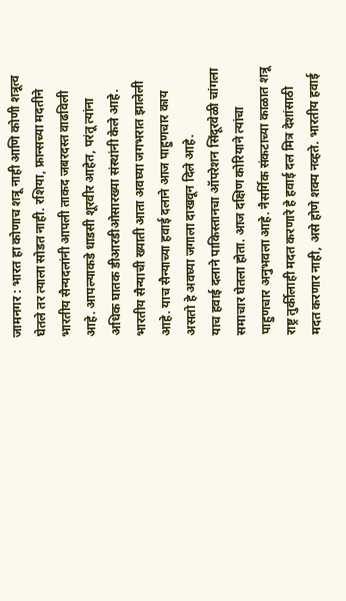जामनगर : भारत हा कोणाच शत्रू नाही आणि कोणी शत्रूत्व घेतले तर त्याला सोडत नाही. रशिया, फ्रान्सच्या मदतीने भारतीय सैन्यदलांनी आपली ताकद जबरदस्त वाढविली आहे. आपल्याकडे धाडसी शूरवीर आहेत, परंतू त्यांना अधिक घातक डीआरडीओसारख्या संस्थांनी केले आहे. भारतीय सैन्याची ख्याती आता अवघ्या जगभरात झालेली आहे. याच सैन्याच्या हवाई दलाने आज पाहुणचार काय असतो हे अवघ्या जगाला दाखवून दिले आहे.
याच हवाई दलाने पाकिस्तानचा ऑपरेशन सिंदूरवेळी चांगला समाचार घेतला होता. आज दक्षिण कोरियाने त्यांचा पाहुणचार अनुभवला आहे. नैसर्गिक संकटाच्या काळात शत्रू राष्ट्र तुर्कीलाही मदत करणारे हे हवाई दल मित्र देशांसाठी मदत करणार नाही, असे होणे शक्य नव्हते. भारतीय हवाई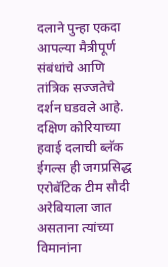दलाने पुन्हा एकदा आपल्या मैत्रीपूर्ण संबंधांचे आणि तांत्रिक सज्जतेचे दर्शन घडवले आहे. दक्षिण कोरियाच्या हवाई दलाची ब्लॅक ईगल्स ही जगप्रसिद्ध एरोबॅटिक टीम सौदी अरेबियाला जात असताना त्यांच्या विमानांना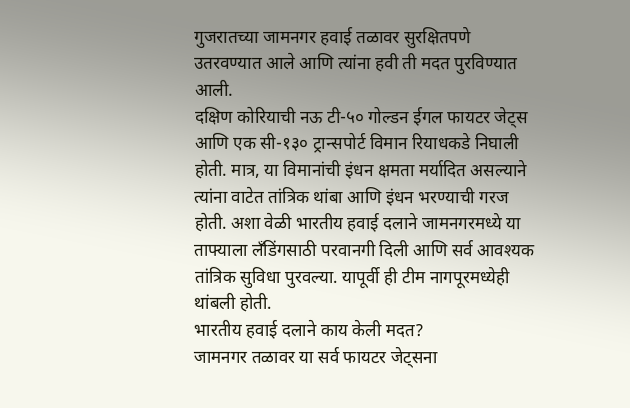गुजरातच्या जामनगर हवाई तळावर सुरक्षितपणे उतरवण्यात आले आणि त्यांना हवी ती मदत पुरविण्यात आली.
दक्षिण कोरियाची नऊ टी-५० गोल्डन ईगल फायटर जेट्स आणि एक सी-१३० ट्रान्सपोर्ट विमान रियाधकडे निघाली होती. मात्र, या विमानांची इंधन क्षमता मर्यादित असल्याने त्यांना वाटेत तांत्रिक थांबा आणि इंधन भरण्याची गरज होती. अशा वेळी भारतीय हवाई दलाने जामनगरमध्ये या ताफ्याला लँडिंगसाठी परवानगी दिली आणि सर्व आवश्यक तांत्रिक सुविधा पुरवल्या. यापूर्वी ही टीम नागपूरमध्येही थांबली होती.
भारतीय हवाई दलाने काय केली मदत?
जामनगर तळावर या सर्व फायटर जेट्सना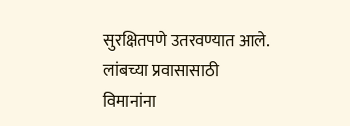सुरक्षितपणे उतरवण्यात आले. लांबच्या प्रवासासाठी विमानांना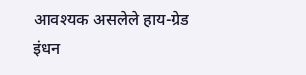आवश्यक असलेले हाय-ग्रेड इंधन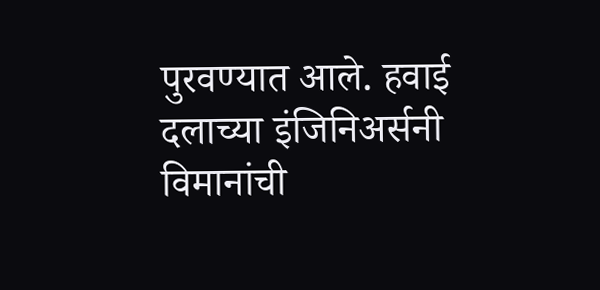पुरवण्यात आले. हवाई दलाच्या इंजिनिअर्सनी विमानांची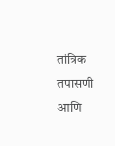तांत्रिक तपासणी आणि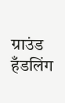ग्राउंड हँडलिंग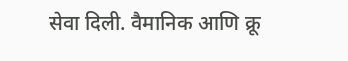सेवा दिली. वैमानिक आणि क्रू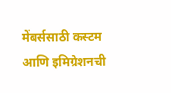मेंबर्ससाठी कस्टम आणि इमिग्रेशनची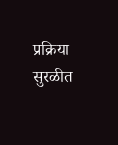प्रक्रिया सुरळीत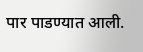पार पाडण्यात आली.